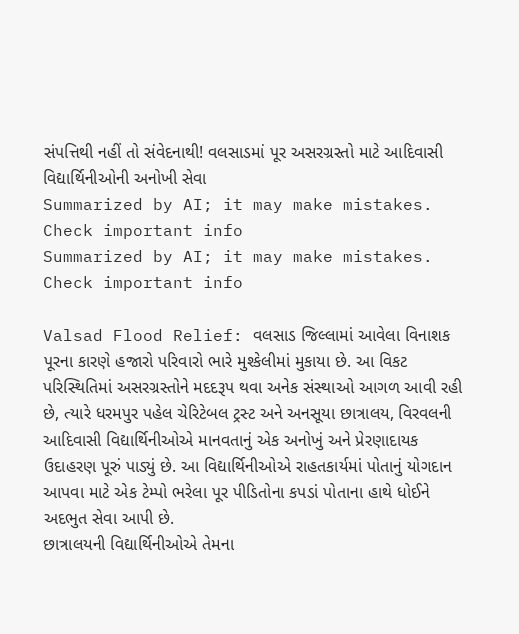સંપત્તિથી નહીં તો સંવેદનાથી! વલસાડમાં પૂર અસરગ્રસ્તો માટે આદિવાસી વિદ્યાર્થિનીઓની અનોખી સેવા
Summarized by AI; it may make mistakes. Check important info
Summarized by AI; it may make mistakes. Check important info

Valsad Flood Relief: વલસાડ જિલ્લામાં આવેલા વિનાશક પૂરના કારણે હજારો પરિવારો ભારે મુશ્કેલીમાં મુકાયા છે. આ વિકટ પરિસ્થિતિમાં અસરગ્રસ્તોને મદદરૂપ થવા અનેક સંસ્થાઓ આગળ આવી રહી છે, ત્યારે ધરમપુર પહેલ ચેરિટેબલ ટ્રસ્ટ અને અનસૂયા છાત્રાલય, વિરવલની આદિવાસી વિદ્યાર્થિનીઓએ માનવતાનું એક અનોખું અને પ્રેરણાદાયક ઉદાહરણ પૂરું પાડ્યું છે. આ વિદ્યાર્થિનીઓએ રાહતકાર્યમાં પોતાનું યોગદાન આપવા માટે એક ટેમ્પો ભરેલા પૂર પીડિતોના કપડાં પોતાના હાથે ધોઈને અદભુત સેવા આપી છે.
છાત્રાલયની વિદ્યાર્થિનીઓએ તેમના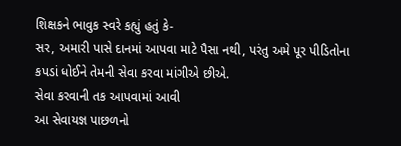શિક્ષકને ભાવુક સ્વરે કહ્યું હતું કે-
સર, અમારી પાસે દાનમાં આપવા માટે પૈસા નથી, પરંતુ અમે પૂર પીડિતોના કપડાં ધોઈને તેમની સેવા કરવા માંગીએ છીએ.
સેવા કરવાની તક આપવામાં આવી
આ સેવાયજ્ઞ પાછળનો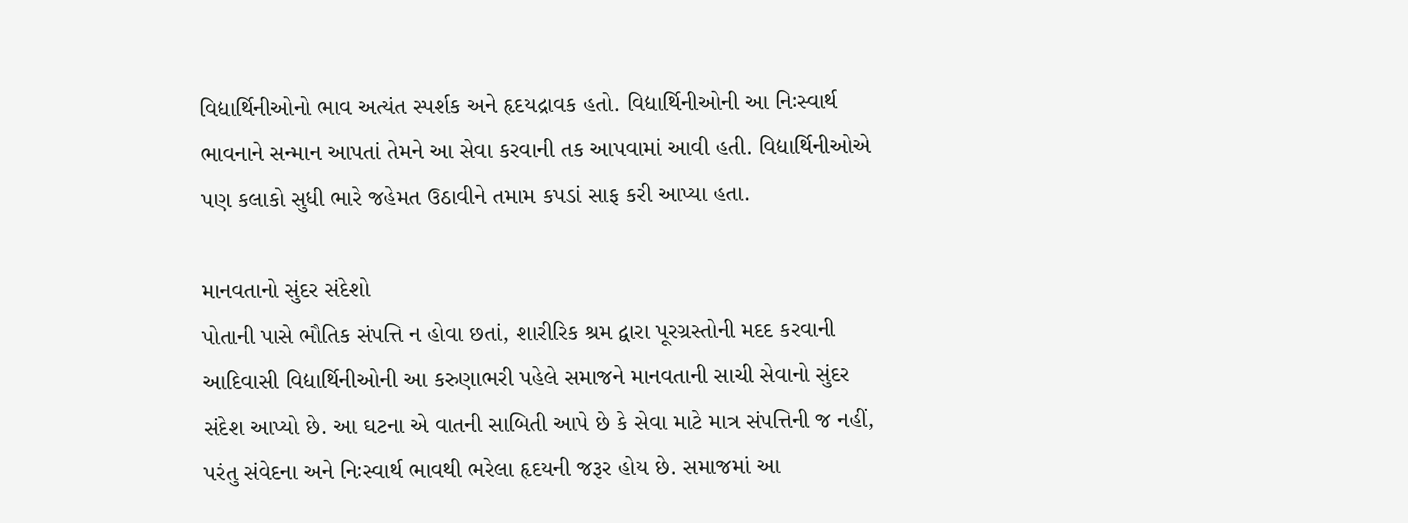વિદ્યાર્થિનીઓનો ભાવ અત્યંત સ્પર્શક અને હૃદયદ્રાવક હતો. વિદ્યાર્થિનીઓની આ નિઃસ્વાર્થ ભાવનાને સન્માન આપતાં તેમને આ સેવા કરવાની તક આપવામાં આવી હતી. વિદ્યાર્થિનીઓએ પણ કલાકો સુધી ભારે જહેમત ઉઠાવીને તમામ કપડાં સાફ કરી આપ્યા હતા.

માનવતાનો સુંદર સંદેશો
પોતાની પાસે ભૌતિક સંપત્તિ ન હોવા છતાં, શારીરિક શ્રમ દ્વારા પૂરગ્રસ્તોની મદદ કરવાની આદિવાસી વિદ્યાર્થિનીઓની આ કરુણાભરી પહેલે સમાજને માનવતાની સાચી સેવાનો સુંદર સંદેશ આપ્યો છે. આ ઘટના એ વાતની સાબિતી આપે છે કે સેવા માટે માત્ર સંપત્તિની જ નહીં, પરંતુ સંવેદના અને નિઃસ્વાર્થ ભાવથી ભરેલા હૃદયની જરૂર હોય છે. સમાજમાં આ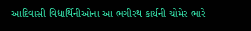આદિવાસી વિદ્યાર્થિનીઓના આ ભગીરથ કાર્યની ચોમેર ભારે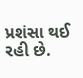પ્રશંસા થઈ રહી છે.